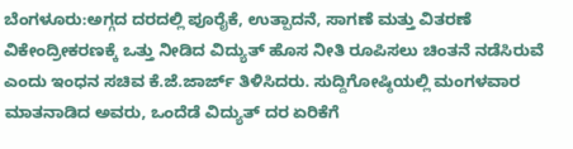ಬೆಂಗಳೂರು:ಅಗ್ಗದ ದರದಲ್ಲಿ ಪೂರೈಕೆ, ಉತ್ಪಾದನೆ, ಸಾಗಣೆ ಮತ್ತು ವಿತರಣೆ ವಿಕೇಂದ್ರೀಕರಣಕ್ಕೆ ಒತ್ತು ನೀಡಿದ ವಿದ್ಯುತ್ ಹೊಸ ನೀತಿ ರೂಪಿಸಲು ಚಿಂತನೆ ನಡೆಸಿರುವೆ ಎಂದು ಇಂಧನ ಸಚಿವ ಕೆ.ಜೆ.ಜಾರ್ಜ್ ತಿಳಿಸಿದರು. ಸುದ್ದಿಗೋಷ್ಠಿಯಲ್ಲಿ ಮಂಗಳವಾರ ಮಾತನಾಡಿದ ಅವರು, ಒಂದೆಡೆ ವಿದ್ಯುತ್ ದರ ಏರಿಕೆಗೆ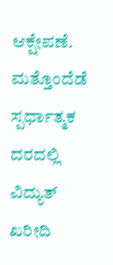ಆಕ್ಷೇಪಣೆ. ಮತ್ತೊಂದೆಡೆ ಸ್ಪರ್ಧಾತ್ಮಕ ದರದಲ್ಲಿ ವಿದ್ಯುತ್ ಖರೀದಿ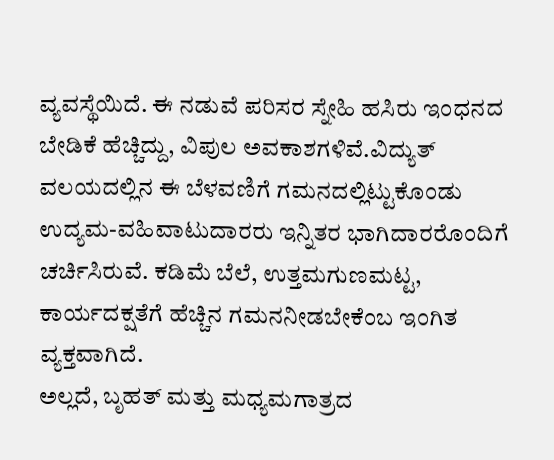ವ್ಯವಸ್ಥೆಯಿದೆ. ಈ ನಡುವೆ ಪರಿಸರ ಸ್ನೇಹಿ ಹಸಿರು ಇಂಧನದ ಬೇಡಿಕೆ ಹೆಚ್ಚಿದ್ದು, ವಿಪುಲ ಅವಕಾಶಗಳಿವೆ.ವಿದ್ಯುತ್ ವಲಯದಲ್ಲಿನ ಈ ಬೆಳವಣಿಗೆ ಗಮನದಲ್ಲಿಟ್ಟುಕೊಂಡು ಉದ್ಯಮ-ವಹಿವಾಟುದಾರರು ಇನ್ನಿತರ ಭಾಗಿದಾರರೊಂದಿಗೆ ಚರ್ಚಿಸಿರುವೆ. ಕಡಿಮೆ ಬೆಲೆ, ಉತ್ತಮಗುಣಮಟ್ಟ, ಕಾರ್ಯದಕ್ಷತೆಗೆ ಹೆಚ್ಚಿನ ಗಮನನೀಡಬೇಕೆಂಬ ಇಂಗಿತ ವ್ಯಕ್ತವಾಗಿದೆ.
ಅಲ್ಲದೆ, ಬೃಹತ್ ಮತ್ತು ಮಧ್ಯಮಗಾತ್ರದ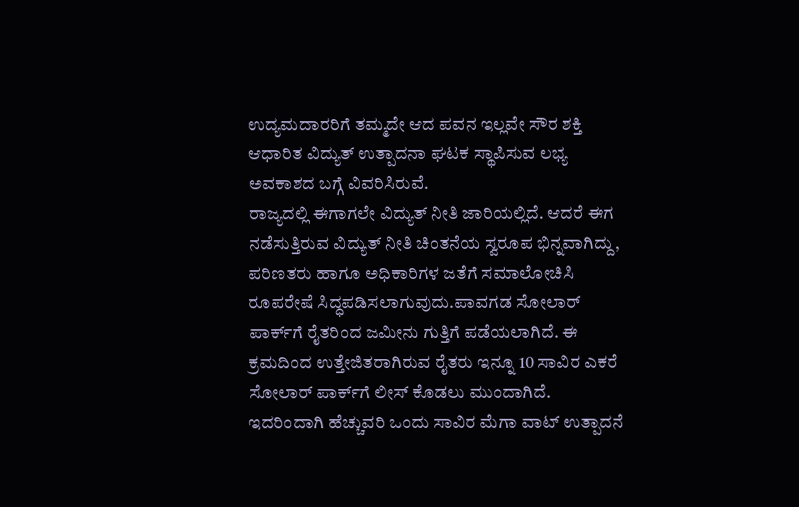ಉದ್ಯಮದಾರರಿಗೆ ತಮ್ಮದೇ ಆದ ಪವನ ಇಲ್ಲವೇ ಸೌರ ಶಕ್ತಿ ಆಧಾರಿತ ವಿದ್ಯುತ್ ಉತ್ಪಾದನಾ ಘಟಕ ಸ್ಥಾಪಿಸುವ ಲಭ್ಯ ಅವಕಾಶದ ಬಗ್ಗೆ ವಿವರಿಸಿರುವೆ.
ರಾಜ್ಯದಲ್ಲಿ ಈಗಾಗಲೇ ವಿದ್ಯುತ್ ನೀತಿ ಜಾರಿಯಲ್ಲಿದೆ. ಆದರೆ ಈಗ ನಡೆಸುತ್ತಿರುವ ವಿದ್ಯುತ್ ನೀತಿ ಚಿಂತನೆಯ ಸ್ವರೂಪ ಭಿನ್ನವಾಗಿದ್ದು, ಪರಿಣತರು ಹಾಗೂ ಅಧಿಕಾರಿಗಳ ಜತೆಗೆ ಸಮಾಲೋಚಿಸಿ ರೂಪರೇಷೆ ಸಿದ್ಧಪಡಿಸಲಾಗುವುದು.ಪಾವಗಡ ಸೋಲಾರ್ ಪಾರ್ಕ್‌ಗೆ ರೈತರಿಂದ ಜಮೀನು ಗುತ್ತಿಗೆ ಪಡೆಯಲಾಗಿದೆ. ಈ ಕ್ರಮದಿಂದ ಉತ್ತೇಜಿತರಾಗಿರುವ ರೈತರು ಇನ್ನೂ 10 ಸಾವಿರ ಎಕರೆ ಸೋಲಾರ್ ಪಾರ್ಕ್‌ಗೆ ಲೀಸ್ ಕೊಡಲು ಮುಂದಾಗಿದೆ.
ಇದರಿಂದಾಗಿ ಹೆಚ್ಚುವರಿ ಒಂದು ಸಾವಿರ ಮೆಗಾ ವಾಟ್ ಉತ್ಪಾದನೆ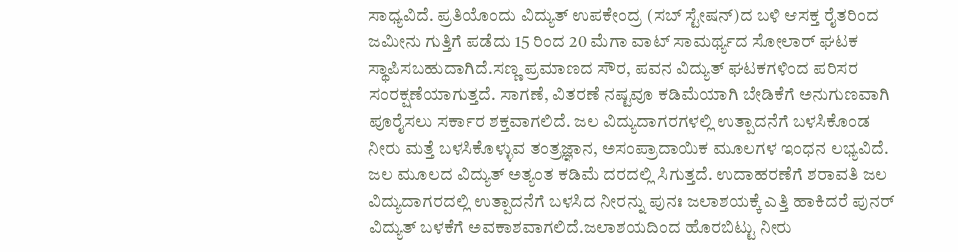ಸಾಧ್ಯವಿದೆ. ಪ್ರತಿಯೊಂದು ವಿದ್ಯುತ್ ಉಪಕೇಂದ್ರ (ಸಬ್ ಸ್ಟೇಷನ್)ದ ಬಳಿ ಆಸಕ್ತ ರೈತರಿಂದ ಜಮೀನು ಗುತ್ತಿಗೆ ಪಡೆದು 15 ರಿಂದ 20 ಮೆಗಾ ವಾಟ್ ಸಾಮರ್ಥ್ಯದ ಸೋಲಾರ್ ಘಟಕ ಸ್ಥಾಪಿಸಬಹುದಾಗಿದೆ.ಸಣ್ಣ ಪ್ರಮಾಣದ ಸೌರ, ಪವನ ವಿದ್ಯುತ್ ಘಟಕಗಳಿಂದ ಪರಿಸರ ಸಂರಕ್ಷಣೆಯಾಗುತ್ತದೆ. ಸಾಗಣೆ, ವಿತರಣೆ ನಷ್ಟವೂ ಕಡಿಮೆಯಾಗಿ ಬೇಡಿಕೆಗೆ ಅನುಗುಣವಾಗಿ ಪೂರೈಸಲು ಸರ್ಕಾರ ಶಕ್ತವಾಗಲಿದೆ. ಜಲ ವಿದ್ಯುದಾಗರಗಳಲ್ಲಿ ಉತ್ಪಾದನೆಗೆ ಬಳಸಿಕೊಂಡ ನೀರು ಮತ್ತೆ ಬಳಸಿಕೊಳ್ಳುವ ತಂತ್ರಜ್ಞಾನ, ಅಸಂಪ್ರಾದಾಯಿಕ ಮೂಲಗಳ ಇಂಧನ ಲಭ್ಯವಿದೆ.
ಜಲ ಮೂಲದ ವಿದ್ಯುತ್ ಅತ್ಯಂತ ಕಡಿಮೆ ದರದಲ್ಲಿ ಸಿಗುತ್ತದೆ. ಉದಾಹರಣೆಗೆ ಶರಾವತಿ ಜಲ ವಿದ್ಯುದಾಗರದಲ್ಲಿ ಉತ್ಪಾದನೆಗೆ ಬಳಸಿದ ನೀರನ್ನು ಪುನಃ ಜಲಾಶಯಕ್ಕೆ ಎತ್ತಿ ಹಾಕಿದರೆ ಪುನರ್ ವಿದ್ಯುತ್ ಬಳಕೆಗೆ ಅವಕಾಶವಾಗಲಿದೆ.ಜಲಾಶಯದಿಂದ ಹೊರಬಿಟ್ಟು ನೀರು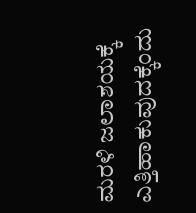ಮರಳಿ ಜಲಾಶಯಕ್ಕೆ ಎತ್ತಿಹಾಕುವುದಕ್ಕೆಂದು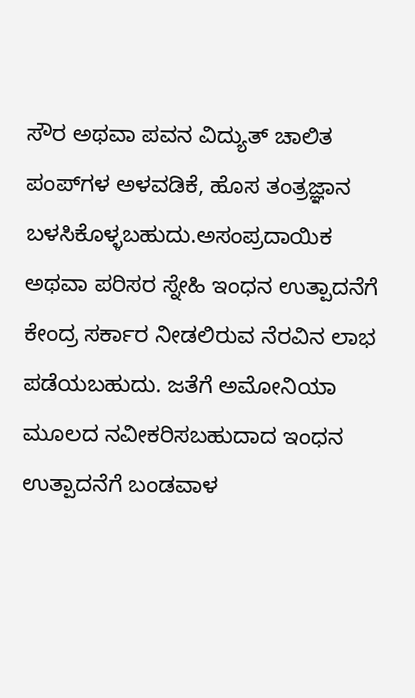ಸೌರ ಅಥವಾ ಪವನ ವಿದ್ಯುತ್ ಚಾಲಿತ ಪಂಪ್‌ಗಳ ಅಳವಡಿಕೆ, ಹೊಸ ತಂತ್ರಜ್ಞಾನ ಬಳಸಿಕೊಳ್ಳಬಹುದು.ಅಸಂಪ್ರದಾಯಿಕ ಅಥವಾ ಪರಿಸರ ಸ್ನೇಹಿ ಇಂಧನ ಉತ್ಪಾದನೆಗೆ ಕೇಂದ್ರ ಸರ್ಕಾರ ನೀಡಲಿರುವ ನೆರವಿನ ಲಾಭ ಪಡೆಯಬಹುದು. ಜತೆಗೆ ಅಮೋನಿಯಾ ಮೂಲದ ನವೀಕರಿಸಬಹುದಾದ ಇಂಧನ ಉತ್ಪಾದನೆಗೆ ಬಂಡವಾಳ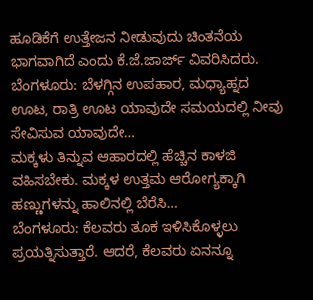ಹೂಡಿಕೆಗೆ ಉತ್ತೇಜನ ನೀಡುವುದು ಚಿಂತನೆಯ ಭಾಗವಾಗಿದೆ ಎಂದು ಕೆ.ಜೆ.ಜಾರ್ಜ್ ವಿವರಿಸಿದರು.
ಬೆಂಗಳೂರು: ಬೆಳಗ್ಗಿನ ಉಪಹಾರ, ಮಧ್ಯಾಹ್ನದ ಊಟ, ರಾತ್ರಿ ಊಟ ಯಾವುದೇ ಸಮಯದಲ್ಲಿ ನೀವು ಸೇವಿಸುವ ಯಾವುದೇ…
ಮಕ್ಕಳು ತಿನ್ನುವ ಆಹಾರದಲ್ಲಿ ಹೆಚ್ಚಿನ ಕಾಳಜಿ ವಹಿಸಬೇಕು. ಮಕ್ಕಳ ಉತ್ತಮ ಆರೋಗ್ಯಕ್ಕಾಗಿ ಹಣ್ಣುಗಳನ್ನು ಹಾಲಿನಲ್ಲಿ ಬೆರೆಸಿ…
ಬೆಂಗಳೂರು: ಕೆಲವರು ತೂಕ ಇಳಿಸಿಕೊಳ್ಳಲು ಪ್ರಯತ್ನಿಸುತ್ತಾರೆ. ಆದರೆ, ಕೆಲವರು ಏನನ್ನೂ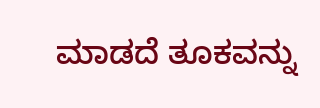ಮಾಡದೆ ತೂಕವನ್ನು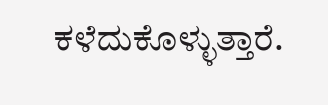ಕಳೆದುಕೊಳ್ಳುತ್ತಾರೆ.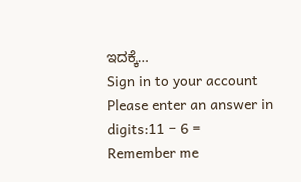ಇದಕ್ಕೆ…
Sign in to your account
Please enter an answer in digits:11 − 6 =
Remember me